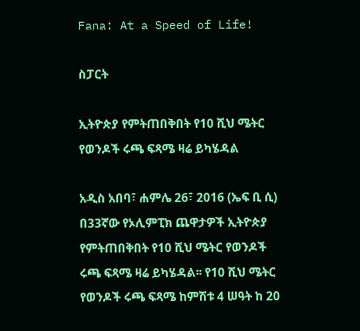Fana: At a Speed of Life!

ስፓርት

ኢትዮጵያ የምትጠበቅበት የ10 ሺህ ሜትር የወንዶች ሩጫ ፍጻሜ ዛሬ ይካሄዳል

አዲስ አበባ፣ ሐምሌ 26፣ 2016 (ኤፍ ቢ ሲ) በ33ኛው የኦሊምፒክ ጨዋታዎች ኢትዮጵያ የምትጠበቅበት የ10 ሺህ ሜትር የወንዶች ሩጫ ፍጻሜ ዛሬ ይካሄዳል፡፡ የ10 ሺህ ሜትር የወንዶች ሩጫ ፍጻሜ ከምሽቱ 4 ሠዓት ከ 20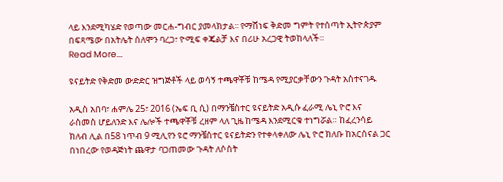ላይ እንደሚካሄድ የወጣው መርሐ-ግብር ያመላክታል፡፡ የማሸነፍ ቅድመ ግምት የተሰጣት ኢትዮጵያም በፍጻሜው በአትሌት ሰለሞን ባረጋ፣ ዮሚፍ ቀጄልቻ እና በሪሁ አረጋዊ ትወከላለች።
Read More...

ዩናይትድ የቅድመ ውድድር ዝግጅቶች ላይ ወሳኝ ተጫዋቾቹ ከሜዳ የሚያርቃቸውን ጉዳት አስተናገዱ

አዲስ አበባ፣ ሐምሌ 25፣ 2016 (ኤፍ ቢ ሲ) በማንቼስተር ዩናይትድ አዲሱ ፈራሚ ሌኒ ዮሮ እና ራስመስ ሆይለንድ እና ሌሎች ተጫዋቾቹ ረዘም ላለ ጊዜ ከሜዳ እንደሚርቁ ተነግሯል። ከፈረንሳይ ክለብ ሊል በ58 ነጥብ 9 ሚሊየን ዩሮ ማንቼስተር ዩናይትድን የተቀላቀለው ሌኒ ዮሮ ክለቡ ከአርሰናል ጋር በነበረው የወዳጅነት ጨዋታ ባጋጠመው ጉዳት ለሶስት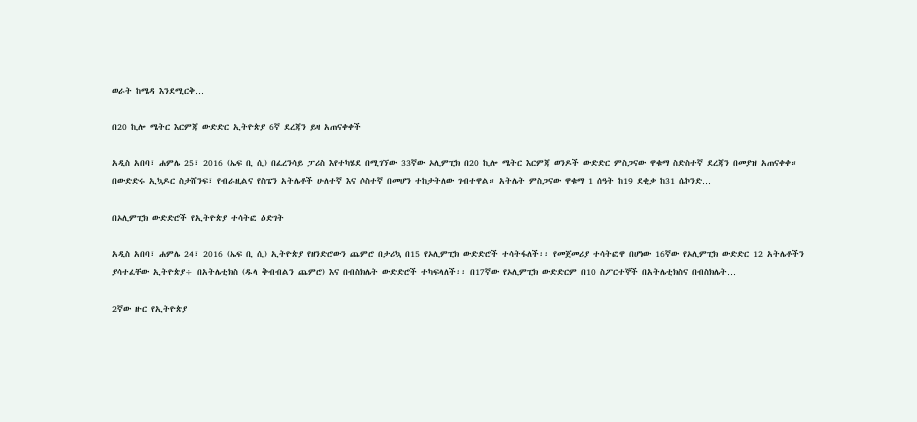ወራት ከሜዳ እንደሚርቅ…

በ20 ኪሎ ሜትር እርምጃ ውድድር ኢትዮጵያ 6ኛ ደረጃን ይዛ አጠናቀቀች

አዲስ አበባ፣ ሐምሌ 25፣ 2016 (ኤፍ ቢ ሲ) በፈረንሳይ ፓሪስ እየተካሄደ በሚገኘው 33ኛው ኦሊምፒክ በ20 ኪሎ ሜትር እርምጃ ወንዶች ውድድር ምስጋናው ዋቁማ ስድስተኛ ደረጃን በመያዝ አጠናቀቀ። በውድድሩ ኢኳዶር ስታሸንፍ፣ የብራዚልና የስፔን አትሌቶች ሁለተኛ እና ሶስተኛ በመሆን ተከታትለው ገብተዋል። አትሌት ምስጋናው ዋቁማ 1 ሰዓት ከ19 ደቂቃ ከ31 ሴኮንድ…

በኦሊምፒክ ውድድሮች የኢትዮጵያ ተሳትፎ ዕድገት

አዲስ አበባ፣ ሐምሌ 24፣ 2016 (ኤፍ ቢ ሲ) ኢትዮጵያ የዘንድሮውን ጨምሮ በታሪኳ በ15 የኦሊምፒክ ውድድሮች ተሳትፋለች፡፡ የመጀመሪያ ተሳትፎዋ በሆነው 16ኛው የኦሊምፒክ ውድድር 12 አትሌቶችን ያሳተፈቸው ኢትዮጵያ÷ በአትሌቲክስ (ዱላ ቅብብልን ጨምሮ) እና በብስክሌት ውድድሮች ተካፍላለች፡፡ በ17ኛው የኦሊምፒክ ውድድርም በ10 ስፖርተኞች በአትሌቲክስና በብስክሌት…

2ኛው ዙር የኢትዮጵያ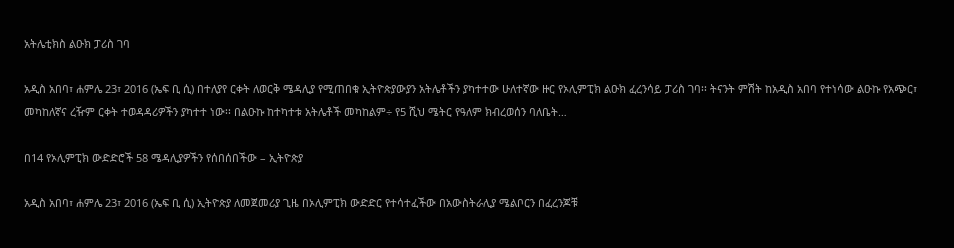አትሌቲክስ ልዑክ ፓሪስ ገባ

አዲስ አበባ፣ ሐምሌ 23፣ 2016 (ኤፍ ቢ ሲ) በተለያየ ርቀት ለወርቅ ሜዳሊያ የሚጠበቁ ኢትዮጵያውያን አትሌቶችን ያካተተው ሁለተኛው ዙር የኦሊምፒክ ልዑክ ፈረንሳይ ፓሪስ ገባ፡፡ ትናንት ምሽት ከአዲስ አበባ የተነሳው ልዑኩ የአጭር፣ መካከለኛና ረዥም ርቀት ተወዳዳሪዎችን ያካተተ ነው፡፡ በልዑኩ ከተካተቱ አትሌቶች መካከልም÷ የ5 ሺህ ሜትር የዓለም ክብረወሰን ባለቤት…

በ14 የኦሊምፒክ ውድድሮች 58 ሜዳሊያዎችን የሰበሰበችው – ኢትዮጵያ

አዲስ አበባ፣ ሐምሌ 23፣ 2016 (ኤፍ ቢ ሲ) ኢትዮጵያ ለመጀመሪያ ጊዜ በኦሊምፒክ ውድድር የተሳተፈችው በአውስትራሊያ ሜልቦርን በፈረንጆቹ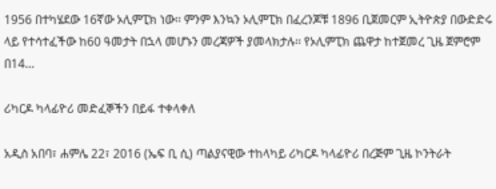1956 በተካሄደው 16ኛው ኦሊምፒክ ነው፡፡ ምንም እንኳን ኦሊምፒክ በፈረንጆቹ 1896 ቢጀመርም ኢትዮጵያ በውድድሩ ላይ የተሳተፈችው ከ60 ዓመታት በኋላ መሆኑን መረጃዎች ያመላክታሉ፡፡ የኦሊምፒክ ጨዋታ ከተጀመረ ጊዜ ጀምሮም በ14…

ሪካርዶ ካላፊዮሪ መድፈኞችን በይፋ ተቀላቀለ

አዲስ አበባ፣ ሐምሌ 22፣ 2016 (ኤፍ ቢ ሲ) ጣልያናዊው ተከላካይ ሪካርዶ ካላፊዮሪ በረጅም ጊዜ ኮንትራት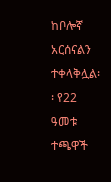ከቦሎኛ አርሰናልን ተቀላቅሏል፡፡ የ22 ዓመቱ ተጫዋች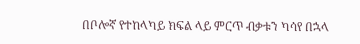በቦሎኛ የተከላካይ ክፍል ላይ ምርጥ ብቃቱን ካሳየ በኋላ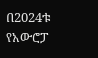በ2024ቱ የአውሮፓ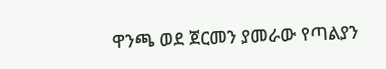ዋንጫ ወደ ጀርመን ያመራው የጣልያን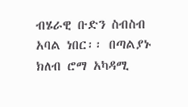ብሄራዊ ቡድን ስብስብ አባል ነበር፡፡ በጣልያኑ ክለብ ሮማ አካዳሚ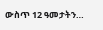ውስጥ 12 ዓመታትን…